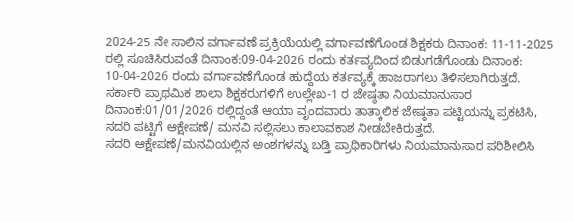2024-25 ನೇ ಸಾಲಿನ ವರ್ಗಾವಣೆ ಪ್ರಕ್ರಿಯೆಯಲ್ಲಿ ವರ್ಗಾವಣೆಗೊಂಡ ಶಿಕ್ಷಕರು ದಿನಾಂಕ: 11-11-2025 ರಲ್ಲಿ ಸೂಚಿಸಿರುವಂತೆ ದಿನಾಂಕ:09-04-2026 ರಂದು ಕರ್ತವ್ಯದಿಂದ ಬಿಡುಗಡೆಗೊಂಡು ದಿನಾಂಕ: 10-04-2026 ರಂದು ವರ್ಗಾವಣೆಗೊಂಡ ಹುದ್ದೆಯ ಕರ್ತವ್ಯಕ್ಕೆ ಹಾಜರಾಗಲು ತಿಳಿಸಲಾಗಿರುತ್ತದೆ.
ಸರ್ಕಾರಿ ಪ್ರಾಥಮಿಕ ಶಾಲಾ ಶಿಕ್ಷಕರುಗಳಿಗೆ ಉಲ್ಲೇಖ-1 ರ ಜೇಷ್ಠತಾ ನಿಯಮಾನುಸಾರ ದಿನಾಂಕ:01/01/2026 ರಲ್ಲಿದ್ದಂತೆ ಆಯಾ ವೃಂದವಾರು ತಾತ್ಕಾಲಿಕ ಜೇಷ್ಠತಾ ಪಟ್ಟಿಯನ್ನು ಪ್ರಕಟಿಸಿ, ಸದರಿ ಪಟ್ಟಿಗೆ ಆಕ್ಷೇಪಣೆ/ ಮನವಿ ಸಲ್ಲಿಸಲು ಕಾಲಾವಕಾಶ ನೀಡಬೇಕಿರುತ್ತದೆ.
ಸದರಿ ಆಕ್ಷೇಪಣೆ/ಮನವಿಯಲ್ಲಿನ ಅಂಶಗಳನ್ನು ಬಡ್ತಿ ಪ್ರಾಧಿಕಾರಿಗಳು ನಿಯಮಾನುಸಾರ ಪರಿಶೀಲಿಸಿ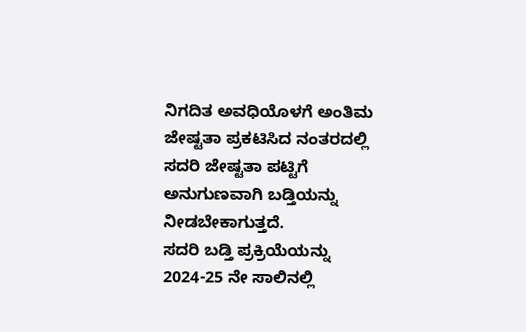ನಿಗದಿತ ಅವಧಿಯೊಳಗೆ ಅಂತಿಮ ಜೇಷ್ಟತಾ ಪ್ರಕಟಿಸಿದ ನಂತರದಲ್ಲಿ ಸದರಿ ಜೇಷ್ಟತಾ ಪಟ್ಟಿಗೆ ಅನುಗುಣವಾಗಿ ಬಡ್ತಿಯನ್ನು ನೀಡಬೇಕಾಗುತ್ತದೆ.
ಸದರಿ ಬಡ್ತಿ ಪ್ರಕ್ರಿಯೆಯನ್ನು 2024-25 ನೇ ಸಾಲಿನಲ್ಲಿ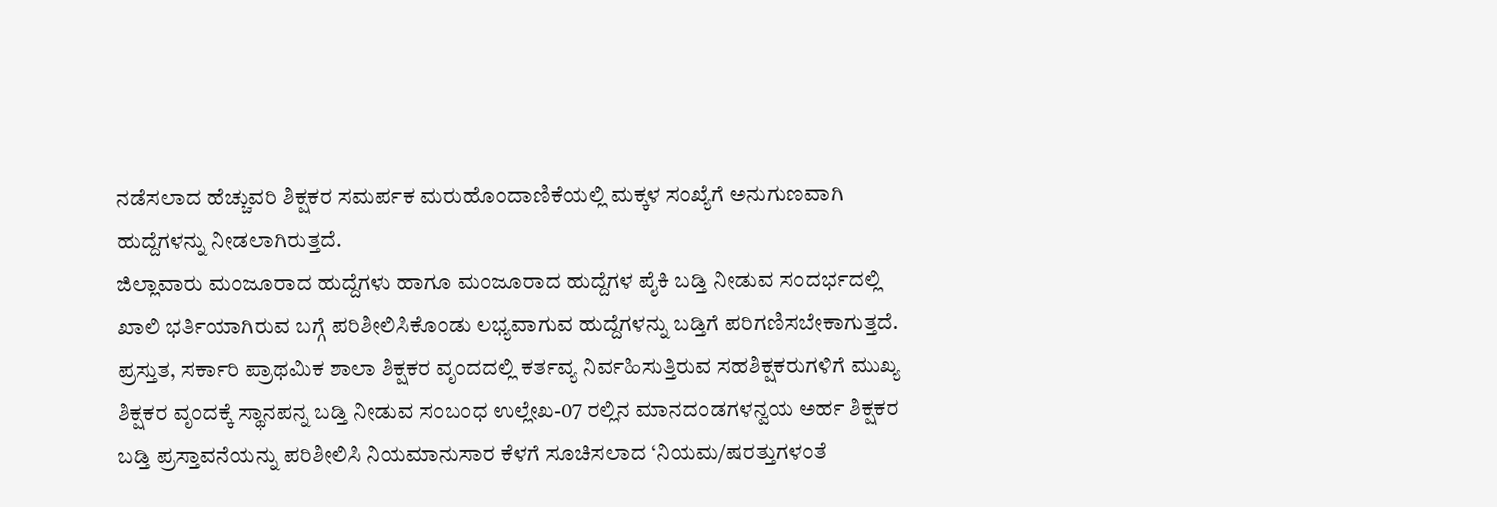ನಡೆಸಲಾದ ಹೆಚ್ಚುವರಿ ಶಿಕ್ಷಕರ ಸಮರ್ಪಕ ಮರುಹೊಂದಾಣಿಕೆಯಲ್ಲಿ ಮಕ್ಕಳ ಸಂಖ್ಯೆಗೆ ಅನುಗುಣವಾಗಿ ಹುದ್ದೆಗಳನ್ನು ನೀಡಲಾಗಿರುತ್ತದೆ.
ಜಿಲ್ಲಾವಾರು ಮಂಜೂರಾದ ಹುದ್ದೆಗಳು ಹಾಗೂ ಮಂಜೂರಾದ ಹುದ್ದೆಗಳ ಪೈಕಿ ಬಡ್ತಿ ನೀಡುವ ಸಂದರ್ಭದಲ್ಲಿ ಖಾಲಿ ಭರ್ತಿಯಾಗಿರುವ ಬಗ್ಗೆ ಪರಿಶೀಲಿಸಿಕೊಂಡು ಲಭ್ಯವಾಗುವ ಹುದ್ದೆಗಳನ್ನು ಬಡ್ತಿಗೆ ಪರಿಗಣಿಸಬೇಕಾಗುತ್ತದೆ.
ಪ್ರಸ್ತುತ, ಸರ್ಕಾರಿ ಪ್ರಾಥಮಿಕ ಶಾಲಾ ಶಿಕ್ಷಕರ ವೃಂದದಲ್ಲಿ ಕರ್ತವ್ಯ ನಿರ್ವಹಿಸುತ್ತಿರುವ ಸಹಶಿಕ್ಷಕರುಗಳಿಗೆ ಮುಖ್ಯ ಶಿಕ್ಷಕರ ವೃಂದಕ್ಕೆ ಸ್ಥಾನಪನ್ನ ಬಡ್ತಿ ನೀಡುವ ಸಂಬಂಧ ಉಲ್ಲೇಖ-07 ರಲ್ಲಿನ ಮಾನದಂಡಗಳನ್ವಯ ಅರ್ಹ ಶಿಕ್ಷಕರ ಬಡ್ತಿ ಪ್ರಸ್ತಾವನೆಯನ್ನು ಪರಿಶೀಲಿಸಿ ನಿಯಮಾನುಸಾರ ಕೆಳಗೆ ಸೂಚಿಸಲಾದ ‘ನಿಯಮ/ಷರತ್ತುಗಳಂತೆ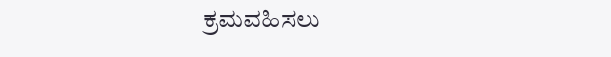ಕ್ರಮವಹಿಸಲು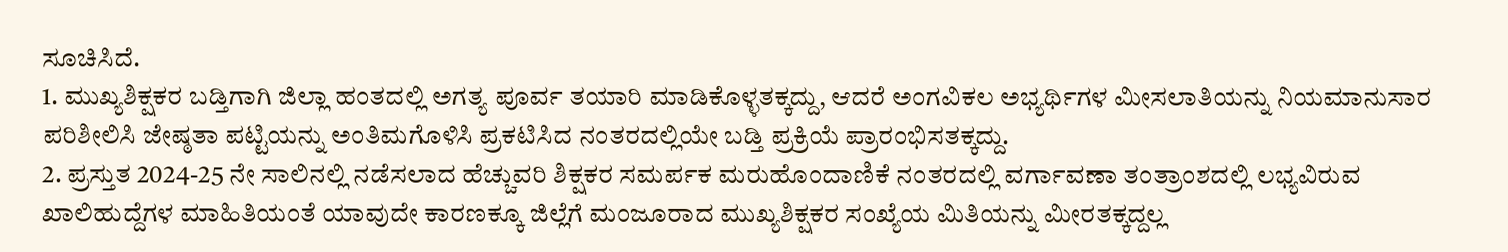ಸೂಚಿಸಿದೆ.
1. ಮುಖ್ಯಶಿಕ್ಷಕರ ಬಡ್ತಿಗಾಗಿ ಜಿಲ್ಲಾ ಹಂತದಲ್ಲಿ ಅಗತ್ಯ ಪೂರ್ವ ತಯಾರಿ ಮಾಡಿಕೊಳ್ಳತಕ್ಕದ್ದು, ಆದರೆ ಅಂಗವಿಕಲ ಅಭ್ಯರ್ಥಿಗಳ ಮೀಸಲಾತಿಯನ್ನು ನಿಯಮಾನುಸಾರ ಪರಿಶೀಲಿಸಿ ಜೇಷ್ಠತಾ ಪಟ್ಟಿಯನ್ನು ಅಂತಿಮಗೊಳಿಸಿ ಪ್ರಕಟಿಸಿದ ನಂತರದಲ್ಲಿಯೇ ಬಡ್ತಿ ಪ್ರಕ್ರಿಯೆ ಪ್ರಾರಂಭಿಸತಕ್ಕದ್ದು.
2. ಪ್ರಸ್ತುತ 2024-25 ನೇ ಸಾಲಿನಲ್ಲಿ ನಡೆಸಲಾದ ಹೆಚ್ಚುವರಿ ಶಿಕ್ಷಕರ ಸಮರ್ಪಕ ಮರುಹೊಂದಾಣಿಕೆ ನಂತರದಲ್ಲಿ ವರ್ಗಾವಣಾ ತಂತ್ರಾಂಶದಲ್ಲಿ ಲಭ್ಯವಿರುವ ಖಾಲಿಹುದ್ದೆಗಳ ಮಾಹಿತಿಯಂತೆ ಯಾವುದೇ ಕಾರಣಕ್ಕೂ ಜಿಲ್ಲೆಗೆ ಮಂಜೂರಾದ ಮುಖ್ಯಶಿಕ್ಷಕರ ಸಂಖ್ಯೆಯ ಮಿತಿಯನ್ನು ಮೀರತಕ್ಕದ್ದಲ್ಲ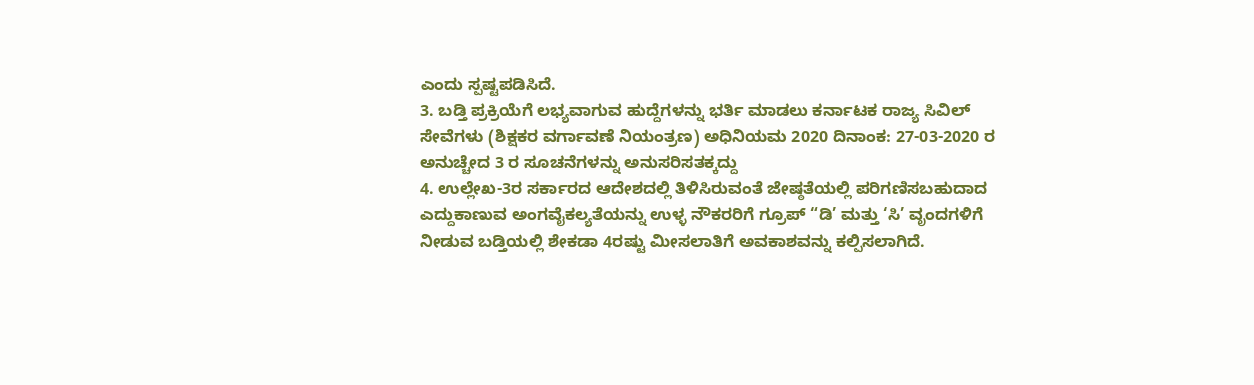ಎಂದು ಸ್ಪಷ್ಟಪಡಿಸಿದೆ.
3. ಬಡ್ತಿ ಪ್ರಕ್ರಿಯೆಗೆ ಲಭ್ಯವಾಗುವ ಹುದ್ದೆಗಳನ್ನು ಭರ್ತಿ ಮಾಡಲು ಕರ್ನಾಟಕ ರಾಜ್ಯ ಸಿವಿಲ್ ಸೇವೆಗಳು (ಶಿಕ್ಷಕರ ವರ್ಗಾವಣೆ ನಿಯಂತ್ರಣ) ಅಧಿನಿಯಮ 2020 ದಿನಾಂಕ: 27-03-2020 ರ ಅನುಚ್ಚೇದ 3 ರ ಸೂಚನೆಗಳನ್ನು ಅನುಸರಿಸತಕ್ಕದ್ದು
4. ಉಲ್ಲೇಖ-3ರ ಸರ್ಕಾರದ ಆದೇಶದಲ್ಲಿ ತಿಳಿಸಿರುವಂತೆ ಜೇಷ್ಠತೆಯಲ್ಲಿ ಪರಿಗಣಿಸಬಹುದಾದ ಎದ್ದುಕಾಣುವ ಅಂಗವೈಕಲ್ಯತೆಯನ್ನು ಉಳ್ಳ ನೌಕರರಿಗೆ ಗ್ರೂಪ್ “ಡಿ’ ಮತ್ತು ‘ಸಿ’ ವೃಂದಗಳಿಗೆ ನೀಡುವ ಬಡ್ತಿಯಲ್ಲಿ ಶೇಕಡಾ 4ರಷ್ಟು ಮೀಸಲಾತಿಗೆ ಅವಕಾಶವನ್ನು ಕಲ್ಪಿಸಲಾಗಿದೆ.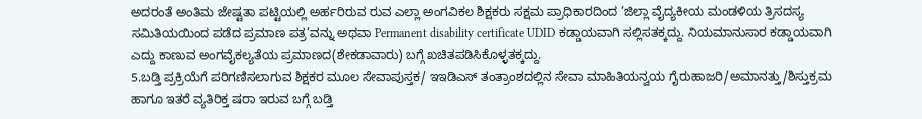ಅದರಂತೆ ಅಂತಿಮ ಜೇಷ್ಟತಾ ಪಟ್ಟಿಯಲ್ಲಿ ಅರ್ಹರಿರುವ ರುವ ಎಲ್ಲಾ ಅಂಗವಿಕಲ ಶಿಕ್ಷಕರು ಸಕ್ಷಮ ಪ್ರಾಧಿಕಾರದಿಂದ ‘ಜಿಲ್ಲಾ ವೈದ್ಯಕೀಯ ಮಂಡಳಿಯ ತ್ರಿಸದಸ್ಯ ಸಮಿತಿಯಯಿಂದ ಪಡೆದ ಪ್ರಮಾಣ ಪತ್ರ’ವನ್ನು ಅಥವಾ Permanent disability certificate UDID ಕಡ್ಡಾಯವಾಗಿ ಸಲ್ಲಿಸತಕ್ಕದ್ದು. ನಿಯಮಾನುಸಾರ ಕಡ್ಡಾಯವಾಗಿ ಎದ್ದು ಕಾಣುವ ಅಂಗವೈಕಲ್ಯತೆಯ ಪ್ರಮಾಣದ(ಶೇಕಡಾವಾರು) ಬಗ್ಗೆ ಖಚಿತಪಡಿಸಿಕೊಳ್ಳತಕ್ಕದ್ದು.
5.ಬಡ್ತಿ ಪ್ರಕ್ರಿಯೆಗೆ ಪರಿಗಣಿಸಲಾಗುವ ಶಿಕ್ಷಕರ ಮೂಲ ಸೇವಾಪುಸ್ತಕ/ ಇಇಡಿಎಸ್ ತಂತ್ರಾಂಶದಲ್ಲಿನ ಸೇವಾ ಮಾಹಿತಿಯನ್ವಯ ಗೈರುಹಾಜರಿ/ಅಮಾನತ್ತು/ಶಿಸ್ತುಕ್ರಮ ಹಾಗೂ ಇತರೆ ವ್ಯತಿರಿಕ್ತ ಷರಾ ಇರುವ ಬಗ್ಗೆ ಬಡ್ತಿ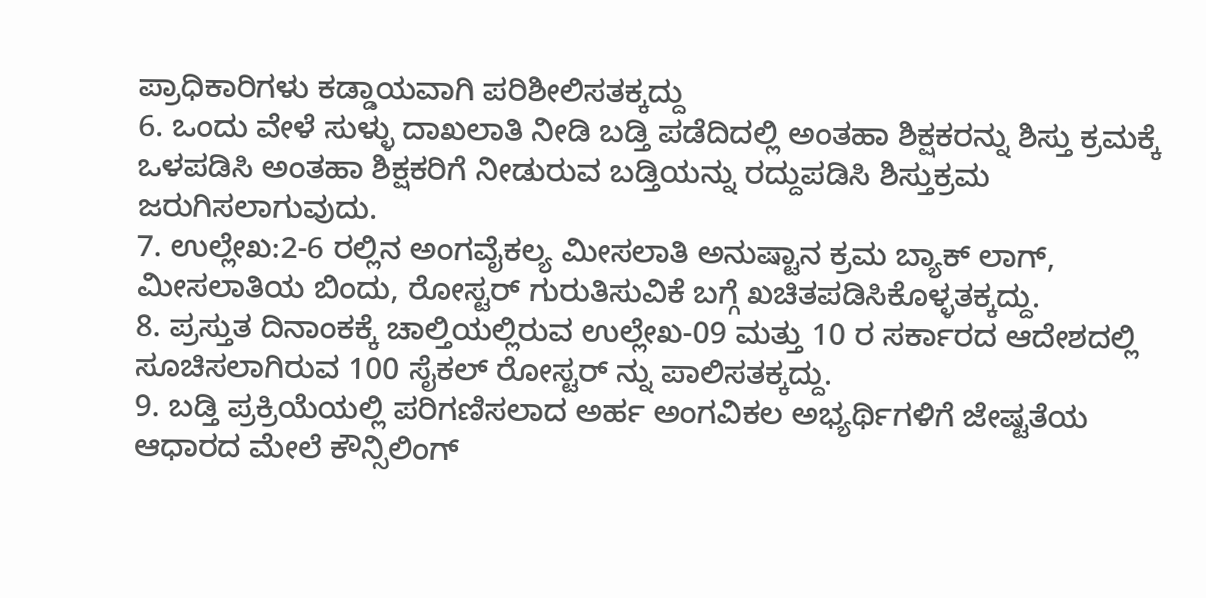ಪ್ರಾಧಿಕಾರಿಗಳು ಕಡ್ಡಾಯವಾಗಿ ಪರಿಶೀಲಿಸತಕ್ಕದ್ದು
6. ಒಂದು ವೇಳೆ ಸುಳ್ಳು ದಾಖಲಾತಿ ನೀಡಿ ಬಡ್ತಿ ಪಡೆದಿದಲ್ಲಿ ಅಂತಹಾ ಶಿಕ್ಷಕರನ್ನು ಶಿಸ್ತು ಕ್ರಮಕ್ಕೆ ಒಳಪಡಿಸಿ ಅಂತಹಾ ಶಿಕ್ಷಕರಿಗೆ ನೀಡುರುವ ಬಡ್ತಿಯನ್ನು ರದ್ದುಪಡಿಸಿ ಶಿಸ್ತುಕ್ರಮ ಜರುಗಿಸಲಾಗುವುದು.
7. ಉಲ್ಲೇಖ:2-6 ರಲ್ಲಿನ ಅಂಗವೈಕಲ್ಯ ಮೀಸಲಾತಿ ಅನುಷ್ಟಾನ ಕ್ರಮ ಬ್ಯಾಕ್ ಲಾಗ್, ಮೀಸಲಾತಿಯ ಬಿಂದು, ರೋಸ್ಟರ್ ಗುರುತಿಸುವಿಕೆ ಬಗ್ಗೆ ಖಚಿತಪಡಿಸಿಕೊಳ್ಳತಕ್ಕದ್ದು.
8. ಪ್ರಸ್ತುತ ದಿನಾಂಕಕ್ಕೆ ಚಾಲ್ತಿಯಲ್ಲಿರುವ ಉಲ್ಲೇಖ-09 ಮತ್ತು 10 ರ ಸರ್ಕಾರದ ಆದೇಶದಲ್ಲಿ ಸೂಚಿಸಲಾಗಿರುವ 100 ಸೈಕಲ್ ರೋಸ್ಟರ್ ನ್ನು ಪಾಲಿಸತಕ್ಕದ್ದು.
9. ಬಡ್ತಿ ಪ್ರಕ್ರಿಯೆಯಲ್ಲಿ ಪರಿಗಣಿಸಲಾದ ಅರ್ಹ ಅಂಗವಿಕಲ ಅಭ್ಯರ್ಥಿಗಳಿಗೆ ಜೇಷ್ಟತೆಯ ಆಧಾರದ ಮೇಲೆ ಕೌನ್ಸಿಲಿಂಗ್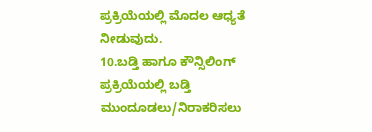ಪ್ರಕ್ರಿಯೆಯಲ್ಲಿ ಮೊದಲ ಆಧ್ಯತೆ ನೀಡುವುದು.
10.ಬಡ್ತಿ ಹಾಗೂ ಕೌನ್ಸಿಲಿಂಗ್ ಪ್ರಕ್ರಿಯೆಯಲ್ಲಿ ಬಡ್ತಿ ಮುಂದೂಡಲು/ನಿರಾಕರಿಸಲು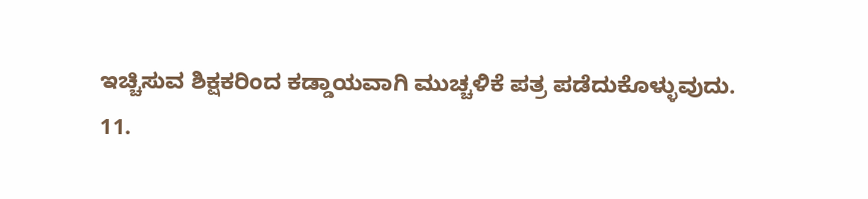ಇಚ್ಚಿಸುವ ಶಿಕ್ಷಕರಿಂದ ಕಡ್ಡಾಯವಾಗಿ ಮುಚ್ಚಳಿಕೆ ಪತ್ರ ಪಡೆದುಕೊಳ್ಳುವುದು.
11.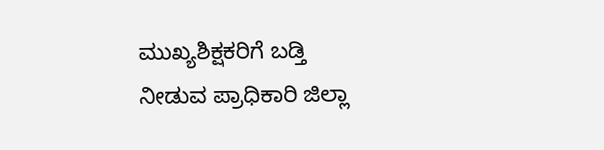ಮುಖ್ಯಶಿಕ್ಷಕರಿಗೆ ಬಡ್ತಿ ನೀಡುವ ಪ್ರಾಧಿಕಾರಿ ಜಿಲ್ಲಾ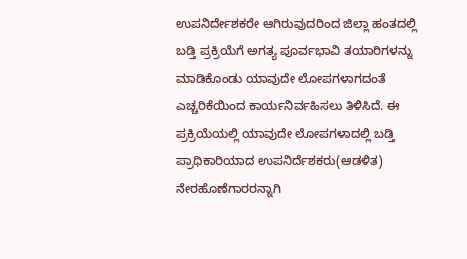ಉಪನಿರ್ದೇಶಕರೇ ಆಗಿರುವುದರಿಂದ ಜಿಲ್ಲಾ ಹಂತದಲ್ಲಿ ಬಡ್ತಿ ಪ್ರಕ್ರಿಯೆಗೆ ಅಗತ್ಯ ಪೂರ್ವಭಾವಿ ತಯಾರಿಗಳನ್ನು ಮಾಡಿಕೊಂಡು ಯಾವುದೇ ಲೋಪಗಳಾಗದಂತೆ ಎಚ್ಚರಿಕೆಯಿಂದ ಕಾರ್ಯನಿರ್ವಹಿಸಲು ತಿಳಿಸಿದೆ. ಈ ಪ್ರಕ್ರಿಯೆಯಲ್ಲಿ ಯಾವುದೇ ಲೋಪಗಳಾದಲ್ಲಿ ಬಡ್ತಿ ಪ್ರಾಧಿಕಾರಿಯಾದ ಉಪನಿರ್ದೆಶಕರು(ಆಡಳಿತ) ನೇರಹೊಣೆಗಾರರನ್ನಾಗಿ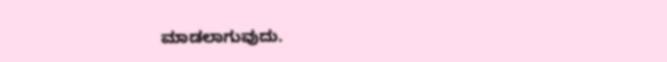ಮಾಡಲಾಗುವುದು.